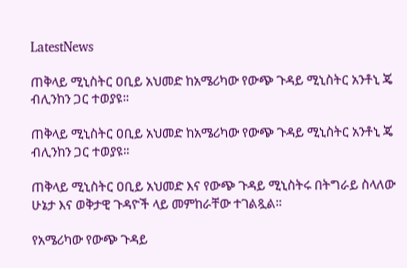LatestNews

ጠቅላይ ሚኒስትር ዐቢይ አህመድ ከአሜሪካው የውጭ ጉዳይ ሚኒስትር አንቶኒ ጄ ብሊንከን ጋር ተወያዩ፡፡

ጠቅላይ ሚኒስትር ዐቢይ አህመድ ከአሜሪካው የውጭ ጉዳይ ሚኒስትር አንቶኒ ጄ ብሊንከን ጋር ተወያዩ፡፡

ጠቅላይ ሚኒስትር ዐቢይ አህመድ እና የውጭ ጉዳይ ሚኒስትሩ በትግራይ ስላለው ሁኔታ እና ወቅታዊ ጉዳዮች ላይ መምከራቸው ተገልጿል፡፡

የአሜሪካው የውጭ ጉዳይ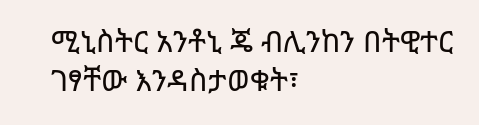ሚኒስትር አንቶኒ ጄ ብሊንከን በትዊተር ገፃቸው እንዳስታወቁት፣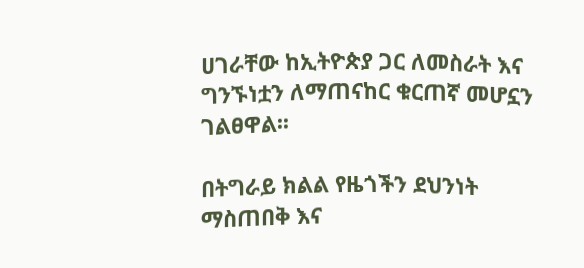ሀገራቸው ከኢትዮጵያ ጋር ለመስራት እና ግንኙነቷን ለማጠናከር ቁርጠኛ መሆኗን ገልፀዋል፡፡

በትግራይ ክልል የዜጎችን ደህንነት ማስጠበቅ እና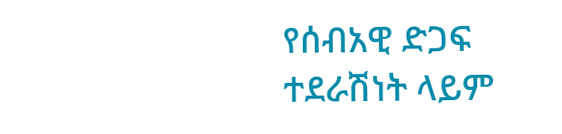የሰብአዊ ድጋፍ ተደራሽነት ላይም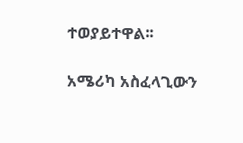ተወያይተዋል፡፡

አሜሪካ አስፈላጊውን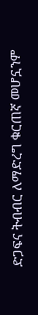ድጋፍና ትብብር ለማድረግ ቁርጠኛ መሆኗንም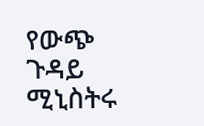የውጭ ጉዳይ ሚኒስትሩ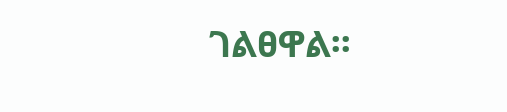ገልፀዋል፡፡